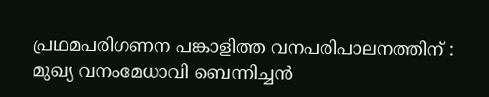പ്രഥമപരിഗണന പങ്കാളിത്ത വനപരിപാലനത്തിന് :
മുഖ്യ വനംമേധാവി ബെന്നിച്ചന്‍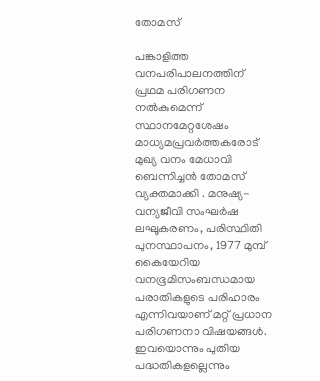തോമസ്

പങ്കാളിത്ത വനപരിപാലനത്തിന് പ്രഥമ പരിഗണന നല്‍കുമെന്ന് സ്ഥാനമേറ്റശേഷം മാധ്യമപ്രവര്‍ത്തകരോട് മുഖ്യ വനം മേധാവി ബെന്നിച്ചന്‍ തോമസ് വ്യക്തമാക്കി . മനുഷ്യ-വന്യജീവി സംഘര്‍ഷ ലഘൂകരണം, പരിസ്ഥിതി പുനസ്ഥാപനം, 1977 മുമ്പ് കൈയേറിയ വനഭൂമിസംബന്ധമായ പരാതികളുടെ പരിഹാരം എന്നിവയാണ് മറ്റ് പ്രധാന പരിഗണനാ വിഷയങ്ങള്‍. ഇവയൊന്നും പുതിയ പദ്ധതികളല്ലെന്നും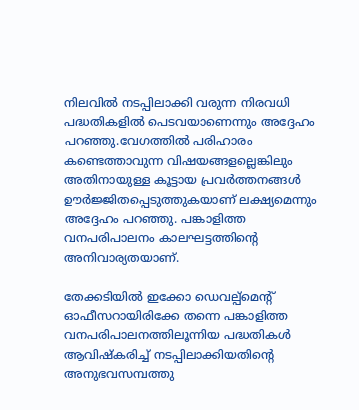നിലവില്‍ നടപ്പിലാക്കി വരുന്ന നിരവധി പദ്ധതികളില്‍ പെടവയാണെന്നും അദ്ദേഹം പറഞ്ഞു.വേഗത്തില്‍ പരിഹാരം കണ്ടെത്താവുന്ന വിഷയങ്ങളല്ലെങ്കിലും അതിനായുള്ള കൂട്ടായ പ്രവര്‍ത്തനങ്ങള്‍ ഊര്‍ജ്ജിതപ്പെടുത്തുകയാണ് ലക്ഷ്യമെന്നും അദ്ദേഹം പറഞ്ഞു. പങ്കാളിത്ത വനപരിപാലനം കാലഘട്ടത്തിന്റെ അനിവാര്യതയാണ്.

തേക്കടിയില്‍ ഇക്കോ ഡെവല്പ്മെന്റ് ഓഫീസറായിരിക്കേ തന്നെ പങ്കാളിത്ത വനപരിപാലനത്തിലൂന്നിയ പദ്ധതികള്‍ ആവിഷ്‌കരിച്ച് നടപ്പിലാക്കിയതിന്റെ അനുഭവസമ്പത്തു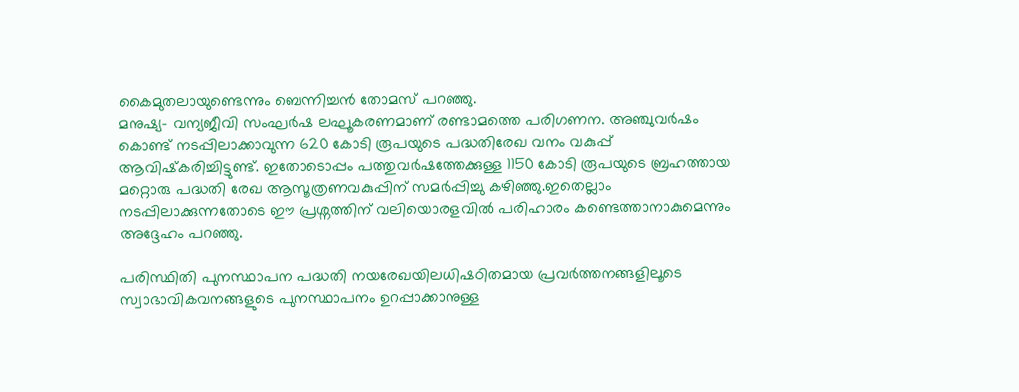കൈമുതലായുണ്ടെന്നും ബെന്നിച്ചന്‍ തോമസ് പറഞ്ഞു.
മനുഷ്യ- വന്യജീവി സംഘര്‍ഷ ലഘൂകരണമാണ് രണ്ടാമത്തെ പരിഗണന. അഞ്ചുവര്‍ഷം കൊണ്ട് നടപ്പിലാക്കാവുന്ന 620 കോടി രൂപയുടെ പദ്ധതിരേഖ വനം വകുപ്പ് ആവിഷ്‌കരിച്ചിട്ടുണ്ട്. ഇതോടൊപ്പം പത്തുവര്‍ഷത്തേക്കുള്ള 1150 കോടി രൂപയുടെ ബ്രഹത്തായ മറ്റൊരു പദ്ധതി രേഖ ആസൂത്രണവകുപ്പിന് സമര്‍പ്പിച്ചു കഴിഞ്ഞു.ഇതെല്ലാം നടപ്പിലാക്കുന്നതോടെ ഈ പ്രശ്നത്തിന് വലിയൊരളവില്‍ പരിഹാരം കണ്ടെത്താനാകുമെന്നും അദ്ദേഹം പറഞ്ഞു.

പരിസ്ഥിതി പുനസ്ഥാപന പദ്ധതി നയരേഖയിലധിഷഠിതമായ പ്രവര്‍ത്തനങ്ങളിലൂടെ സ്വാഭാവികവനങ്ങളുടെ പുനസ്ഥാപനം ഉറപ്പാക്കാനുള്ള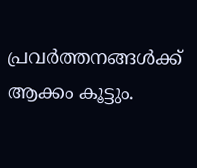പ്രവര്‍ത്തനങ്ങള്‍ക്ക് ആക്കം കൂട്ടും.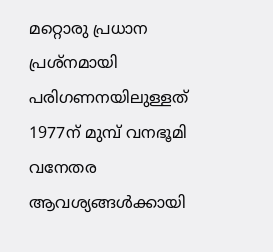മറ്റൊരു പ്രധാന പ്രശ്നമായി പരിഗണനയിലുള്ളത് 1977ന് മുമ്പ് വനഭൂമി വനേതര ആവശ്യങ്ങള്‍ക്കായി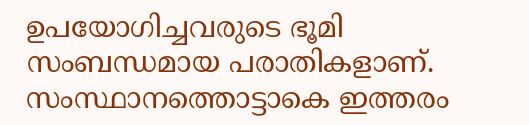ഉപയോഗിച്ചവരുടെ ഭൂമി സംബന്ധമായ പരാതികളാണ്. സംസ്ഥാനത്തൊട്ടാകെ ഇത്തരം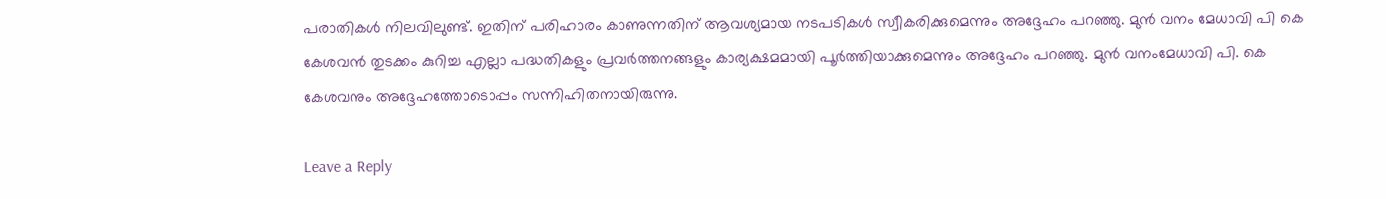പരാതികള്‍ നിലവിലുണ്ട്. ഇതിന് പരിഹാരം കാണുന്നതിന് ആവശ്യമായ നടപടികള്‍ സ്വീകരിക്കുമെന്നും അദ്ദേഹം പറഞ്ഞു. മുന്‍ വനം മേധാവി പി കെ കേശവന്‍ തുടക്കം കുറിച്ച എല്ലാ പദ്ധതികളും പ്രവര്‍ത്തനങ്ങളും കാര്യക്ഷമമായി പൂര്‍ത്തിയാക്കുമെന്നും അദ്ദേഹം പറഞ്ഞു. മുന്‍ വനംമേധാവി പി. കെ കേശവനും അദ്ദേഹത്തോടൊപ്പം സന്നിഹിതനായിരുന്നു.

Leave a Reply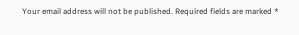Your email address will not be published. Required fields are marked *